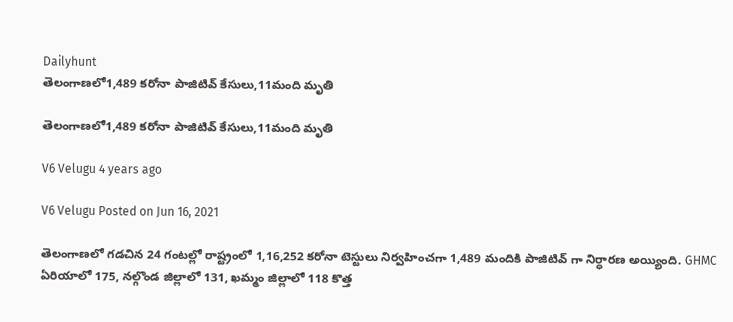Dailyhunt
తెలంగాణలో1,489 కరోనా పాజిటివ్ కేసులు,11మంది మృతి

తెలంగాణలో1,489 కరోనా పాజిటివ్ కేసులు,11మంది మృతి

V6 Velugu 4 years ago

V6 Velugu Posted on Jun 16, 2021

తెలంగాణలో గడచిన 24 గంటల్లో రాష్ట్రంలో 1,16,252 కరోనా టెస్టులు నిర్వహించగా 1,489 మందికి పాజిటివ్ గా నిర్ధారణ అయ్యింది. GHMC ఏరియాలో 175, నల్గొండ జిల్లాలో 131, ఖమ్మం జిల్లాలో 118 కొత్త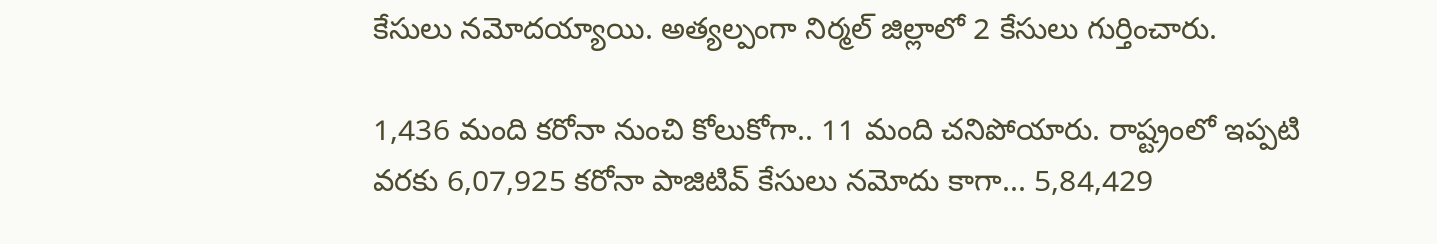కేసులు నమోదయ్యాయి. అత్యల్పంగా నిర్మల్ జిల్లాలో 2 కేసులు గుర్తించారు.

1,436 మంది కరోనా నుంచి కోలుకోగా.. 11 మంది చనిపోయారు. రాష్ట్రంలో ఇప్పటి వరకు 6,07,925 కరోనా పాజిటివ్ కేసులు నమోదు కాగా... 5,84,429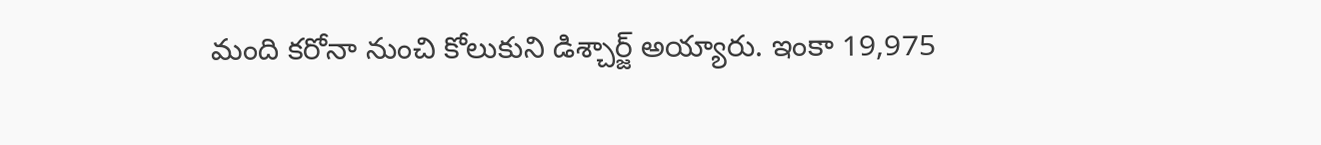మంది కరోనా నుంచి కోలుకుని డిశ్చార్జ్ అయ్యారు. ఇంకా 19,975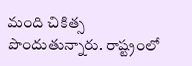మంది చికిత్స పొందుతున్నారు. రాష్ట్రంలో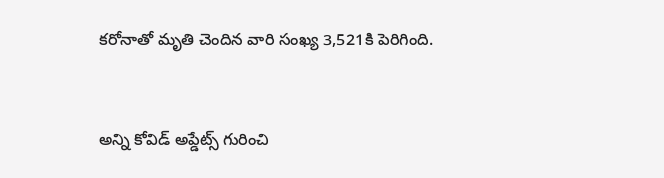కరోనాతో మృతి చెందిన వారి సంఖ్య 3,521కి పెరిగింది.


అన్ని కోవిడ్ అప్డేట్స్ గురించి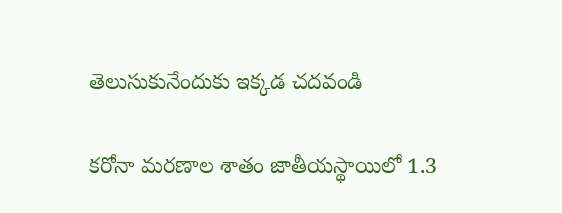తెలుసుకునేందుకు ఇక్కడ చదవండి

కరోనా మరణాల శాతం జాతీయస్థాయిలో 1.3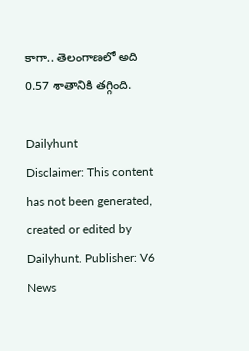కాగా.. తెలంగాణలో అది 0.57 శాతానికి తగ్గింది.

Dailyhunt
Disclaimer: This content has not been generated, created or edited by Dailyhunt. Publisher: V6 News